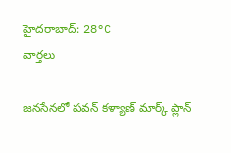హైదరాబాద్: 28°C
వార్తలు

జనసేనలో పవన్ కళ్యాణ్ మార్క్ ప్లాన్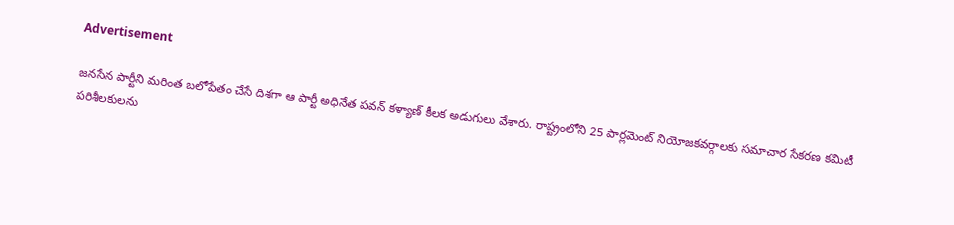Advertisement

జనసేన పార్టీని మరింత బలోపేతం చేసే దిశగా ఆ పార్టీ అధినేత పవన్ కళ్యాణ్ కీలక అడుగులు వేశారు. రాష్ట్రంలోని 25 పార్లమెంట్ నియోజకవర్గాలకు సమాచార సేకరణ కమిటీ పరిశీలకులను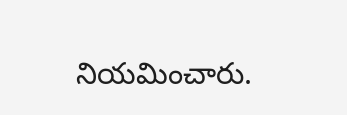నియమించారు.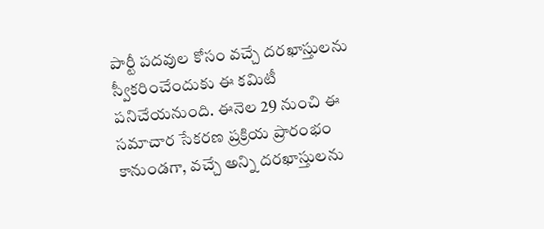పార్టీ పదవుల కోసం వచ్చే దరఖాస్తులను స్వీకరించేందుకు ఈ కమిటీ పనిచేయనుంది. ఈనెల 29 నుంచి ఈ సమాచార సేకరణ ప్రక్రియ ప్రారంభం కానుండగా, వచ్చే అన్ని దరఖాస్తులను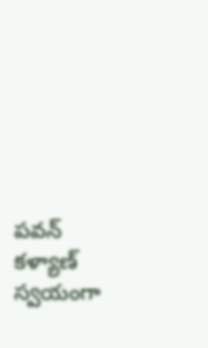పవన్ కళ్యాణ్ స్వయంగా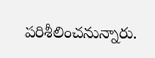పరిశీలించనున్నారు.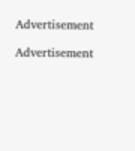Advertisement

Advertisement